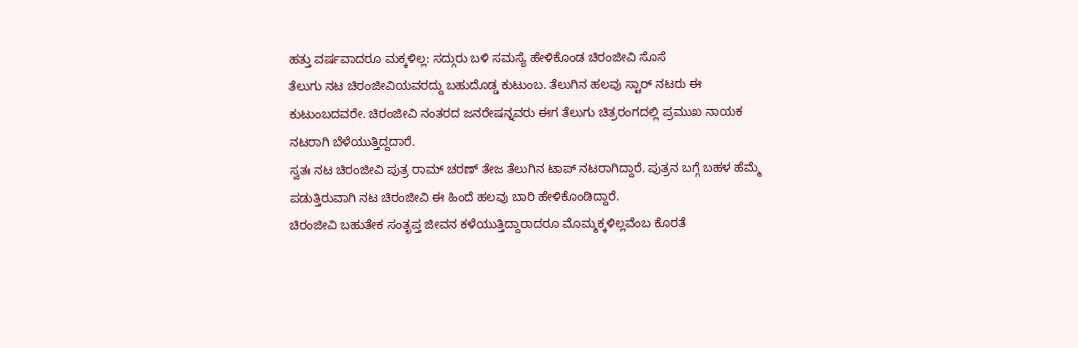ಹತ್ತು ವರ್ಷವಾದರೂ ಮಕ್ಕಳಿಲ್ಲ: ಸದ್ಗುರು ಬಳಿ ಸಮಸ್ಯೆ ಹೇಳಿಕೊಂಡ ಚಿರಂಜೀವಿ ಸೊಸೆ
ತೆಲುಗು ನಟ ಚಿರಂಜೀವಿಯವರದ್ದು ಬಹುದೊಡ್ಡ ಕುಟುಂಬ. ತೆಲುಗಿನ ಹಲವು ಸ್ಟಾರ್ ನಟರು ಈ ಕುಟುಂಬದವರೇ. ಚಿರಂಜೀವಿ ನಂತರದ ಜನರೇಷನ್ನವರು ಈಗ ತೆಲುಗು ಚಿತ್ರರಂಗದಲ್ಲಿ ಪ್ರಮುಖ ನಾಯಕ ನಟರಾಗಿ ಬೆಳೆಯುತ್ತಿದ್ದದಾರೆ.
ಸ್ವತಃ ನಟ ಚಿರಂಜೀವಿ ಪುತ್ರ ರಾಮ್ ಚರಣ್ ತೇಜ ತೆಲುಗಿನ ಟಾಪ್ ನಟರಾಗಿದ್ದಾರೆ. ಪುತ್ರನ ಬಗ್ಗೆ ಬಹಳ ಹೆಮ್ಮೆ ಪಡುತ್ತಿರುವಾಗಿ ನಟ ಚಿರಂಜೀವಿ ಈ ಹಿಂದೆ ಹಲವು ಬಾರಿ ಹೇಳಿಕೊಂಡಿದ್ದಾರೆ.
ಚಿರಂಜೀವಿ ಬಹುತೇಕ ಸಂತೃಪ್ತ ಜೀವನ ಕಳೆಯುತ್ತಿದ್ದಾರಾದರೂ ಮೊಮ್ಮಕ್ಕಳಿಲ್ಲವೆಂಬ ಕೊರತೆ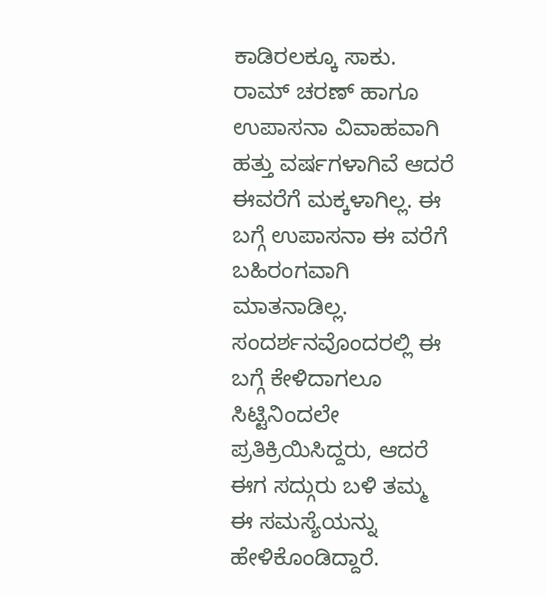ಕಾಡಿರಲಕ್ಕೂ ಸಾಕು. ರಾಮ್ ಚರಣ್ ಹಾಗೂ ಉಪಾಸನಾ ವಿವಾಹವಾಗಿ ಹತ್ತು ವರ್ಷಗಳಾಗಿವೆ ಆದರೆ ಈವರೆಗೆ ಮಕ್ಕಳಾಗಿಲ್ಲ. ಈ ಬಗ್ಗೆ ಉಪಾಸನಾ ಈ ವರೆಗೆ ಬಹಿರಂಗವಾಗಿ ಮಾತನಾಡಿಲ್ಲ. ಸಂದರ್ಶನವೊಂದರಲ್ಲಿ ಈ ಬಗ್ಗೆ ಕೇಳಿದಾಗಲೂ ಸಿಟ್ಟಿನಿಂದಲೇ ಪ್ರತಿಕ್ರಿಯಿಸಿದ್ದರು, ಆದರೆ ಈಗ ಸದ್ಗುರು ಬಳಿ ತಮ್ಮ ಈ ಸಮಸ್ಯೆಯನ್ನು ಹೇಳಿಕೊಂಡಿದ್ದಾರೆ.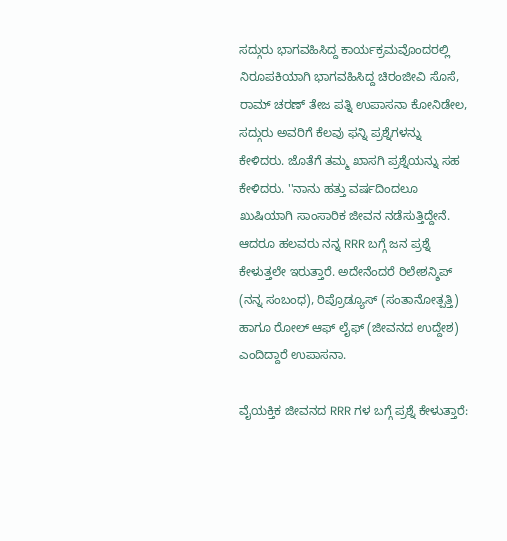ಸದ್ಗುರು ಭಾಗವಹಿಸಿದ್ದ ಕಾರ್ಯಕ್ರಮವೊಂದರಲ್ಲಿ ನಿರೂಪಕಿಯಾಗಿ ಭಾಗವಹಿಸಿದ್ದ ಚಿರಂಜೀವಿ ಸೊಸೆ, ರಾಮ್ ಚರಣ್ ತೇಜ ಪತ್ನಿ ಉಪಾಸನಾ ಕೋನಿಡೇಲ, ಸದ್ಗುರು ಅವರಿಗೆ ಕೆಲವು ಫನ್ನಿ ಪ್ರಶ್ನೆಗಳನ್ನು ಕೇಳಿದರು. ಜೊತೆಗೆ ತಮ್ಮ ಖಾಸಗಿ ಪ್ರಶ್ನೆಯನ್ನು ಸಹ ಕೇಳಿದರು. ''ನಾನು ಹತ್ತು ವರ್ಷದಿಂದಲೂ ಖುಷಿಯಾಗಿ ಸಾಂಸಾರಿಕ ಜೀವನ ನಡೆಸುತ್ತಿದ್ದೇನೆ. ಆದರೂ ಹಲವರು ನನ್ನ RRR ಬಗ್ಗೆ ಜನ ಪ್ರಶ್ನೆ ಕೇಳುತ್ತಲೇ ಇರುತ್ತಾರೆ. ಅದೇನೆಂದರೆ ರಿಲೇಶನ್ಶಿಪ್ (ನನ್ನ ಸಂಬಂಧ), ರಿಪ್ರೊಡ್ಯೂಸ್ (ಸಂತಾನೋತ್ಪತ್ತಿ) ಹಾಗೂ ರೋಲ್ ಆಫ್ ಲೈಫ್ (ಜೀವನದ ಉದ್ದೇಶ) ಎಂದಿದ್ದಾರೆ ಉಪಾಸನಾ.

ವೈಯಕ್ತಿಕ ಜೀವನದ RRR ಗಳ ಬಗ್ಗೆ ಪ್ರಶ್ನೆ ಕೇಳುತ್ತಾರೆ: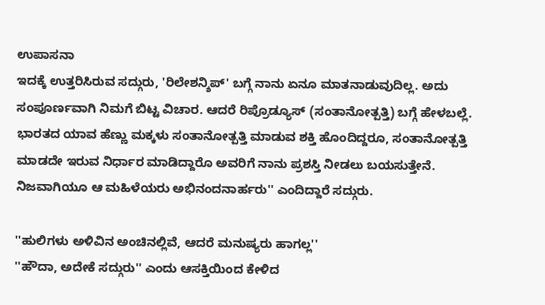ಉಪಾಸನಾ
ಇದಕ್ಕೆ ಉತ್ತರಿಸಿರುವ ಸದ್ಗುರು, 'ರಿಲೇಶನ್ಶಿಪ್' ಬಗ್ಗೆ ನಾನು ಏನೂ ಮಾತನಾಡುವುದಿಲ್ಲ. ಅದು ಸಂಪೂರ್ಣವಾಗಿ ನಿಮಗೆ ಬಿಟ್ಟ ವಿಚಾರ. ಆದರೆ ರಿಪ್ರೊಡ್ಯೂಸ್ (ಸಂತಾನೋತ್ಪತ್ತಿ) ಬಗ್ಗೆ ಹೇಳಬಲ್ಲೆ. ಭಾರತದ ಯಾವ ಹೆಣ್ಣು ಮಕ್ಕಳು ಸಂತಾನೋತ್ಪತ್ತಿ ಮಾಡುವ ಶಕ್ತಿ ಹೊಂದಿದ್ದರೂ, ಸಂತಾನೋತ್ಪತ್ತಿ ಮಾಡದೇ ಇರುವ ನಿರ್ಧಾರ ಮಾಡಿದ್ದಾರೊ ಅವರಿಗೆ ನಾನು ಪ್ರಶಸ್ತಿ ನೀಡಲು ಬಯಸುತ್ತೇನೆ. ನಿಜವಾಗಿಯೂ ಆ ಮಹಿಳೆಯರು ಅಭಿನಂದನಾರ್ಹರು'' ಎಂದಿದ್ದಾರೆ ಸದ್ಗುರು.

''ಹುಲಿಗಳು ಅಳಿವಿನ ಅಂಚಿನಲ್ಲಿವೆ, ಆದರೆ ಮನುಷ್ಯರು ಹಾಗಲ್ಲ''
''ಹೌದಾ, ಅದೇಕೆ ಸದ್ಗುರು'' ಎಂದು ಆಸಕ್ತಿಯಿಂದ ಕೇಳಿದ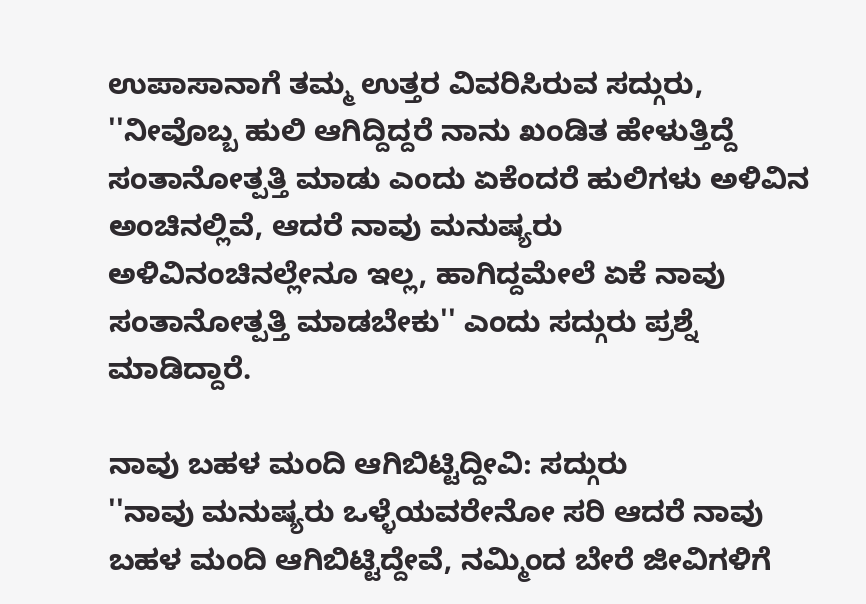ಉಪಾಸಾನಾಗೆ ತಮ್ಮ ಉತ್ತರ ವಿವರಿಸಿರುವ ಸದ್ಗುರು, ''ನೀವೊಬ್ಬ ಹುಲಿ ಆಗಿದ್ದಿದ್ದರೆ ನಾನು ಖಂಡಿತ ಹೇಳುತ್ತಿದ್ದೆ ಸಂತಾನೋತ್ಪತ್ತಿ ಮಾಡು ಎಂದು ಏಕೆಂದರೆ ಹುಲಿಗಳು ಅಳಿವಿನ ಅಂಚಿನಲ್ಲಿವೆ, ಆದರೆ ನಾವು ಮನುಷ್ಯರು ಅಳಿವಿನಂಚಿನಲ್ಲೇನೂ ಇಲ್ಲ, ಹಾಗಿದ್ದಮೇಲೆ ಏಕೆ ನಾವು ಸಂತಾನೋತ್ಪತ್ತಿ ಮಾಡಬೇಕು'' ಎಂದು ಸದ್ಗುರು ಪ್ರಶ್ನೆ ಮಾಡಿದ್ದಾರೆ.

ನಾವು ಬಹಳ ಮಂದಿ ಆಗಿಬಿಟ್ಟಿದ್ದೀವಿ: ಸದ್ಗುರು
''ನಾವು ಮನುಷ್ಯರು ಒಳ್ಳೆಯವರೇನೋ ಸರಿ ಆದರೆ ನಾವು ಬಹಳ ಮಂದಿ ಆಗಿಬಿಟ್ಟಿದ್ದೇವೆ, ನಮ್ಮಿಂದ ಬೇರೆ ಜೀವಿಗಳಿಗೆ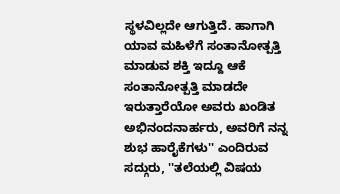ಸ್ಥಳವಿಲ್ಲದೇ ಆಗುತ್ತಿದೆ. ಹಾಗಾಗಿ ಯಾವ ಮಹಿಳೆಗೆ ಸಂತಾನೋತ್ಪತ್ತಿ ಮಾಡುವ ಶಕ್ತಿ ಇದ್ದೂ ಆಕೆ ಸಂತಾನೋತ್ಪತ್ತಿ ಮಾಡದೇ ಇರುತ್ತಾರೆಯೋ ಅವರು ಖಂಡಿತ ಅಭಿನಂದನಾರ್ಹರು, ಅವರಿಗೆ ನನ್ನ ಶುಭ ಹಾರೈಕೆಗಳು'' ಎಂದಿರುವ ಸದ್ಗುರು, ''ತಲೆಯಲ್ಲಿ ವಿಷಯ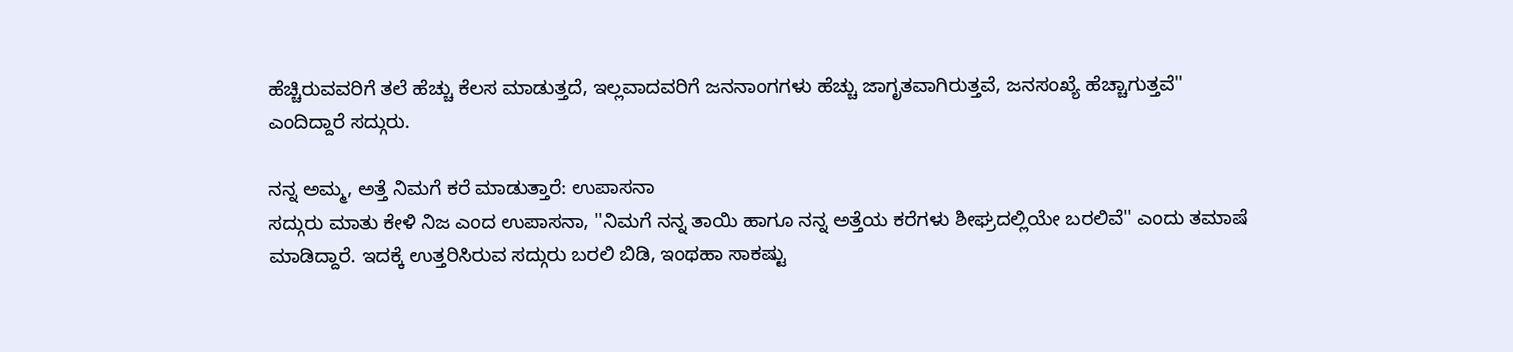ಹೆಚ್ಚಿರುವವರಿಗೆ ತಲೆ ಹೆಚ್ಚು ಕೆಲಸ ಮಾಡುತ್ತದೆ, ಇಲ್ಲವಾದವರಿಗೆ ಜನನಾಂಗಗಳು ಹೆಚ್ಚು ಜಾಗೃತವಾಗಿರುತ್ತವೆ, ಜನಸಂಖ್ಯೆ ಹೆಚ್ಚಾಗುತ್ತವೆ'' ಎಂದಿದ್ದಾರೆ ಸದ್ಗುರು.

ನನ್ನ ಅಮ್ಮ, ಅತ್ತೆ ನಿಮಗೆ ಕರೆ ಮಾಡುತ್ತಾರೆ: ಉಪಾಸನಾ
ಸದ್ಗುರು ಮಾತು ಕೇಳಿ ನಿಜ ಎಂದ ಉಪಾಸನಾ, ''ನಿಮಗೆ ನನ್ನ ತಾಯಿ ಹಾಗೂ ನನ್ನ ಅತ್ತೆಯ ಕರೆಗಳು ಶೀಘ್ರದಲ್ಲಿಯೇ ಬರಲಿವೆ'' ಎಂದು ತಮಾಷೆ ಮಾಡಿದ್ದಾರೆ. ಇದಕ್ಕೆ ಉತ್ತರಿಸಿರುವ ಸದ್ಗುರು ಬರಲಿ ಬಿಡಿ, ಇಂಥಹಾ ಸಾಕಷ್ಟು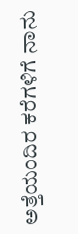ಅತ್ತೆಯಂದಿರ ಕರೆಗಳಿಗೆ ನಾನು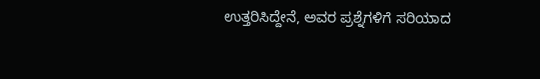ಉತ್ತರಿಸಿದ್ದೇನೆ, ಅವರ ಪ್ರಶ್ನೆಗಳಿಗೆ ಸರಿಯಾದ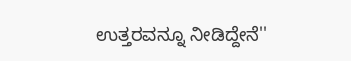ಉತ್ತರವನ್ನೂ ನೀಡಿದ್ದೇನೆ''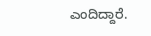ಎಂದಿದ್ದಾರೆ.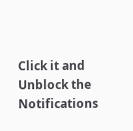Click it and Unblock the Notifications